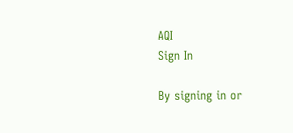AQI
Sign In

By signing in or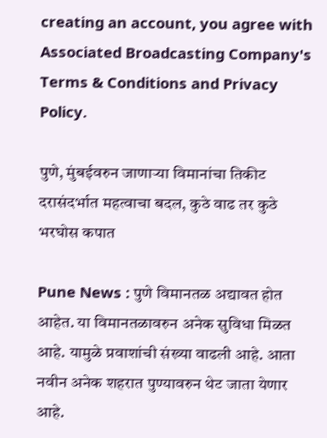creating an account, you agree with Associated Broadcasting Company's Terms & Conditions and Privacy Policy.

पुणे, मुंबईवरुन जाणाऱ्या विमानांचा तिकीट दरासंदर्भात महत्वाचा बदल, कुठे वाढ तर कुठे भरघोस कपात

Pune News : पुणे विमानतळ अद्यावत होत आहेत. या विमानतळावरुन अनेक सुविधा मिळत आहे. यामुळे प्रवाशांची संख्या वाढली आहे. आता नवीन अनेक शहरात पुण्यावरुन थेट जाता येणार आहे.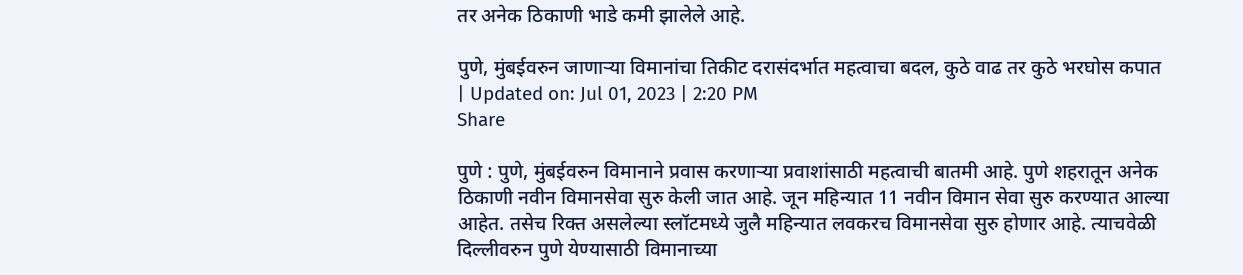तर अनेक ठिकाणी भाडे कमी झालेले आहे.

पुणे, मुंबईवरुन जाणाऱ्या विमानांचा तिकीट दरासंदर्भात महत्वाचा बदल, कुठे वाढ तर कुठे भरघोस कपात
| Updated on: Jul 01, 2023 | 2:20 PM
Share

पुणे : पुणे, मुंबईवरुन विमानाने प्रवास करणाऱ्या प्रवाशांसाठी महत्वाची बातमी आहे. पुणे शहरातून अनेक ठिकाणी नवीन विमानसेवा सुरु केली जात आहे. जून महिन्यात 11 नवीन विमान सेवा सुरु करण्यात आल्या आहेत. तसेच रिक्त असलेल्या स्लॉटमध्ये जुलै महिन्यात लवकरच विमानसेवा सुरु होणार आहे. त्याचवेळी दिल्लीवरुन पुणे येण्यासाठी विमानाच्या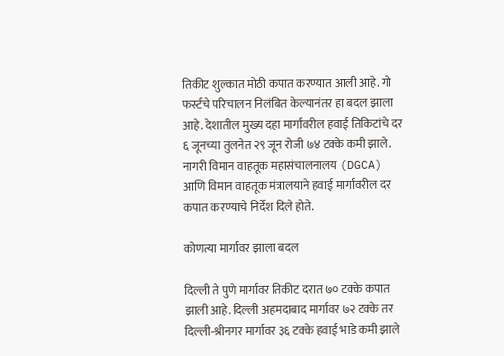तिकीट शुल्कात मोठी कपात करण्यात आली आहे. गो फर्स्टचे परिचालन निलंबित केल्यानंतर हा बदल झाला आहे. देशातील मुख्य दहा मार्गांवरील हवाई तिकिटांचे दर ६ जूनच्या तुलनेत २९ जून रोजी ७४ टक्के कमी झाले. नागरी विमान वाहतूक महासंचालनालय (DGCA) आणि विमान वाहतूक मंत्रालयाने हवाई मार्गावरील दर कपात करण्याचे निर्देश दिले होते.

कोणत्या मार्गावर झाला बदल

दिल्ली ते पुणे मार्गावर तिकीट दरात ७० टक्के कपात झाली आहे. दिल्ली अहमदाबाद मार्गावर ७२ टक्के तर दिल्ली-श्रीनगर मार्गावर ३६ टक्के हवाई भाडे कमी झाले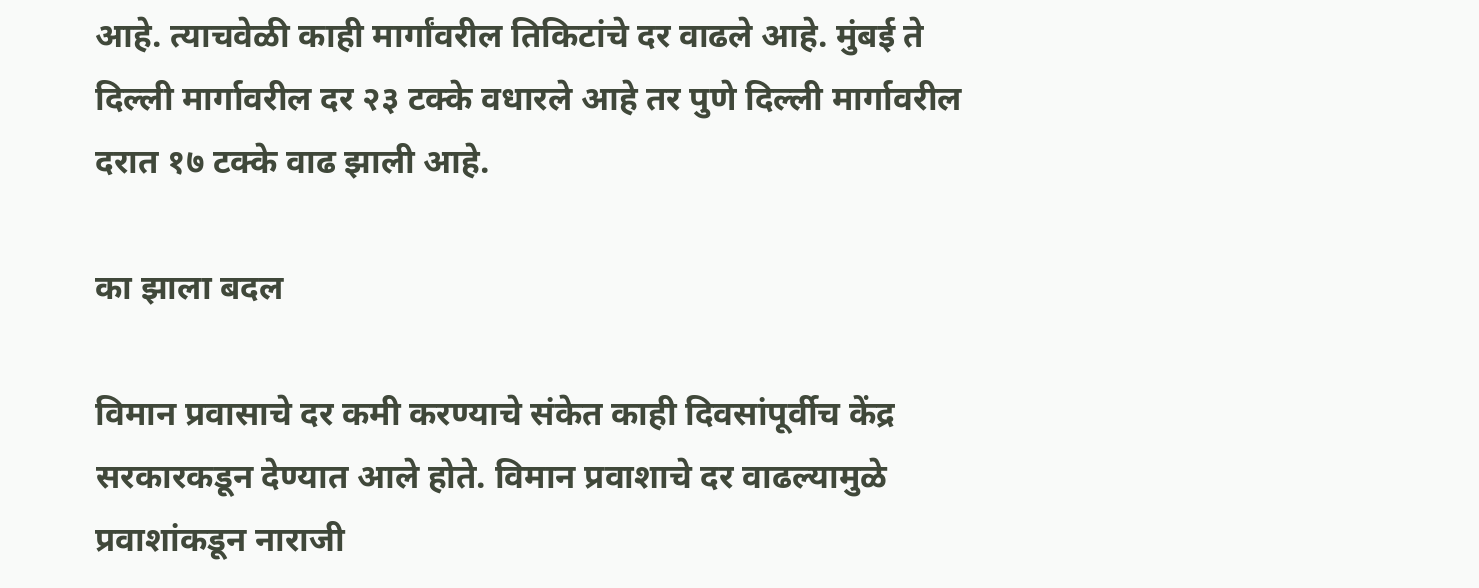आहे. त्याचवेळी काही मार्गांवरील तिकिटांचे दर वाढले आहे. मुंबई ते दिल्ली मार्गावरील दर २३ टक्के वधारले आहे तर पुणे दिल्ली मार्गावरील दरात १७ टक्के वाढ झाली आहे.

का झाला बदल

विमान प्रवासाचे दर कमी करण्याचे संकेत काही दिवसांपूर्वीच केंद्र सरकारकडून देण्यात आले होते. विमान प्रवाशाचे दर वाढल्यामुळे प्रवाशांकडून नाराजी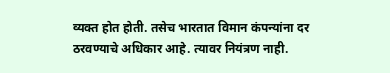व्यक्त होत होती. तसेच भारतात विमान कंपन्यांना दर ठरवण्याचे अधिकार आहे. त्यावर नियंत्रण नाही.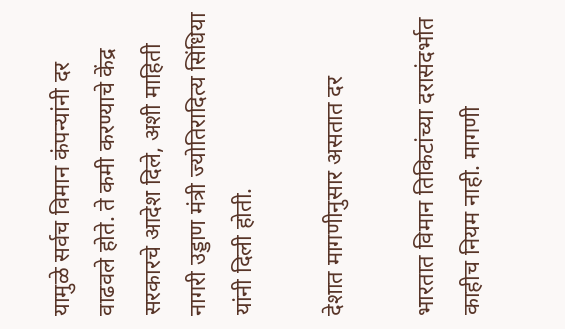यामुळे सर्वच विमान कंपन्यांनी दर वाढवले होते. ते कमी करण्याचे केंद्र सरकारचे आदेश दिले, अशी माहिती नागरी उड्डाण मंत्री ज्योतिरादित्य सिंधिया यांनी दिली होती.

देशात मागणीनुसार असतात दर

भारतात विमान तिकिटांच्या दरासंदर्भात काहीच नियम नाही. मागणी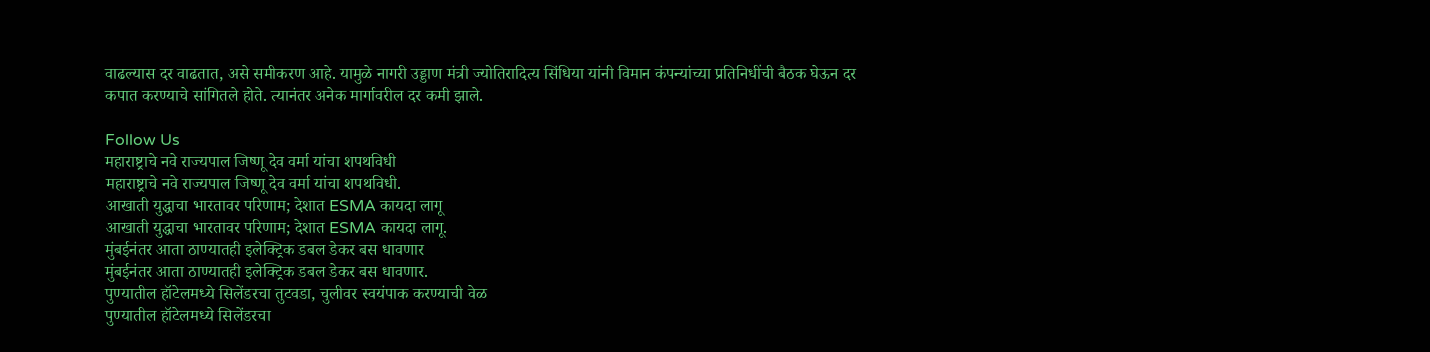वाढल्यास दर वाढतात, असे समीकरण आहे. यामुळे नागरी उड्डाण मंत्री ज्योतिरादित्य सिंधिया यांनी विमान कंपन्यांच्या प्रतिनिधींची बैठक घेऊन दर कपात करण्याचे सांगितले होते. त्यानंतर अनेक मार्गावरील दर कमी झाले.

Follow Us
महाराष्ट्राचे नवे राज्यपाल जिष्णू देव वर्मा यांचा शपथविधी
महाराष्ट्राचे नवे राज्यपाल जिष्णू देव वर्मा यांचा शपथविधी.
आखाती युद्धाचा भारतावर परिणाम; देशात ESMA कायदा लागू
आखाती युद्धाचा भारतावर परिणाम; देशात ESMA कायदा लागू.
मुंबईनंतर आता ठाण्यातही इलेक्ट्रिक डबल डेकर बस धावणार
मुंबईनंतर आता ठाण्यातही इलेक्ट्रिक डबल डेकर बस धावणार.
पुण्यातील हॉटेलमध्ये सिलेंडरचा तुटवडा, चुलीवर स्वयंपाक करण्याची वेळ
पुण्यातील हॉटेलमध्ये सिलेंडरचा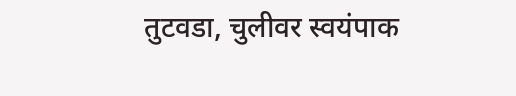तुटवडा, चुलीवर स्वयंपाक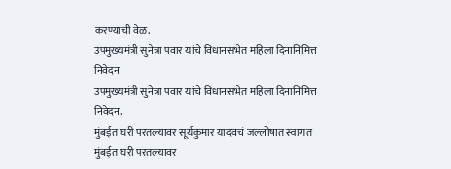करण्याची वेळ.
उपमुख्यमंत्री सुनेत्रा पवार यांचे विधानसभेत महिला दिनानिमित्त निवेदन
उपमुख्यमंत्री सुनेत्रा पवार यांचे विधानसभेत महिला दिनानिमित्त निवेदन.
मुंबईत घरी परतल्यावर सूर्यकुमार यादवचं जल्लोषात स्वागत
मुंबईत घरी परतल्यावर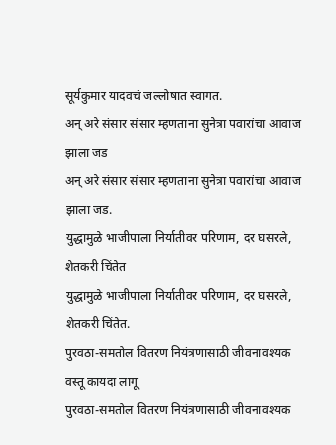सूर्यकुमार यादवचं जल्लोषात स्वागत.
अन् अरे संसार संसार म्हणताना सुनेत्रा पवारांचा आवाज झाला जड
अन् अरे संसार संसार म्हणताना सुनेत्रा पवारांचा आवाज झाला जड.
युद्धामुळे भाजीपाला निर्यातीवर परिणाम, दर घसरले, शेतकरी चिंतेत
युद्धामुळे भाजीपाला निर्यातीवर परिणाम, दर घसरले, शेतकरी चिंतेत.
पुरवठा-समतोल वितरण नियंत्रणासाठी जीवनावश्यक वस्तू कायदा लागू
पुरवठा-समतोल वितरण नियंत्रणासाठी जीवनावश्यक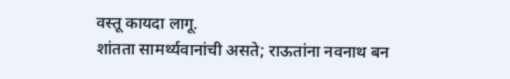वस्तू कायदा लागू.
शांतता सामर्थ्यवानांची असते; राऊतांना नवनाथ बन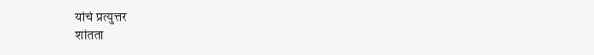यांचं प्रत्युत्तर
शांतता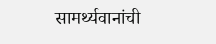सामर्थ्यवानांची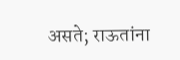असते; राऊतांना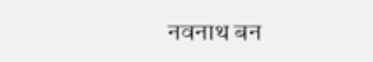नवनाथ बन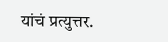यांचं प्रत्युत्तर.